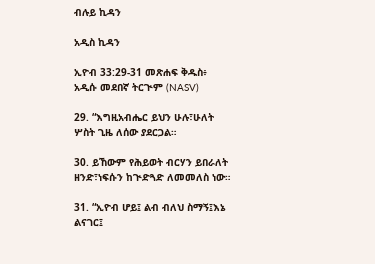ብሉይ ኪዳን

አዲስ ኪዳን

ኢዮብ 33:29-31 መጽሐፍ ቅዱስ፥ አዲሱ መደበኛ ትርጒም (NASV)

29. “እግዚአብሔር ይህን ሁሉ፣ሁለት ሦስት ጊዜ ለሰው ያደርጋል።

30. ይኸውም የሕይወት ብርሃን ይበራለት ዘንድ፣ነፍሱን ከጒድጓድ ለመመለስ ነው።

31. “ኢዮብ ሆይ፤ ልብ ብለህ ስማኝ፤እኔ ልናገር፤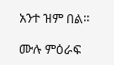አንተ ዝም በል።

ሙሉ ምዕራፍ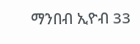ማንበብ ኢዮብ 33